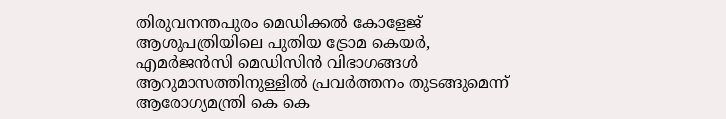തിരുവനന്തപുരം മെഡിക്കല്‍ കോളേജ് ആശുപത്രിയിലെ പുതിയ ട്രോമ കെയര്‍, എമര്‍ജന്‍സി മെഡിസിന്‍ വിഭാഗങ്ങള്‍ ആറുമാസത്തിനുള്ളില്‍ പ്രവര്‍ത്തനം തുടങ്ങുമെന്ന് ആരോഗ്യമന്ത്രി കെ കെ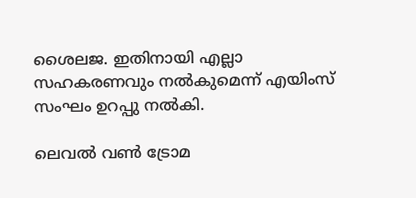ശൈലജ. ഇതിനായി എല്ലാ സഹകരണവും നല്‍കുമെന്ന് എയിംസ് സംഘം ഉറപ്പു നല്‍കി.

ലെവല്‍ വണ്‍ ട്രോമ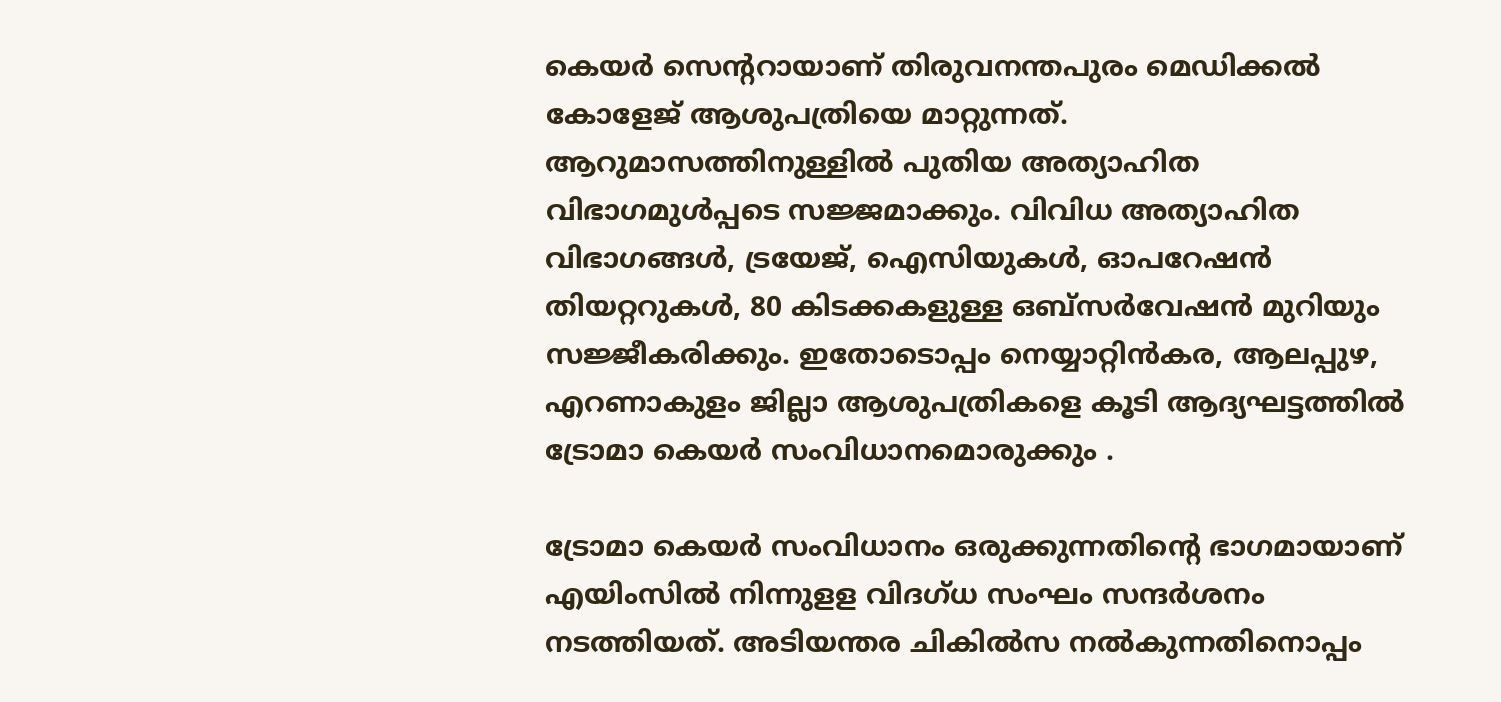കെയര്‍ സെന്‍ററായാണ് തിരുവനന്തപുരം മെഡിക്കല്‍ കോളേജ് ആശുപത്രിയെ മാറ്റുന്നത്. ആറുമാസത്തിനുള്ളില്‍ പുതിയ അത്യാഹിത വിഭാഗമുള്‍പ്പടെ സജ്ജമാക്കും. വിവിധ അത്യാഹിത വിഭാഗങ്ങള്‍, ട്രയേജ്, ഐസിയുകള്‍, ഓപറേഷന്‍ തിയറ്ററുകള്‍, 80 കിടക്കകളുള്ള ഒബ്സര്‍വേഷന്‍ മുറിയും സജ്ജീകരിക്കും. ഇതോടൊപ്പം നെയ്യാറ്റിന്‍കര, ആലപ്പുഴ, എറണാകുളം ജില്ലാ ആശുപത്രികളെ കൂടി ആദ്യഘട്ടത്തില്‍ ട്രോമാ കെയര്‍ സംവിധാനമൊരുക്കും .

ട്രോമാ കെയര്‍ സംവിധാനം ഒരുക്കുന്നതിന്‍റെ ഭാഗമായാണ് എയിംസില്‍ നിന്നുളള വിദഗ്ധ സംഘം സന്ദര്‍ശനം നടത്തിയത്. അടിയന്തര ചികില്‍സ നല്‍കുന്നതിനൊപ്പം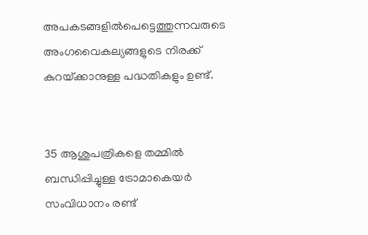അപകടങ്ങളില്‍പെട്ടെത്തുന്നവരുടെ അംഗവൈകല്യങ്ങളുടെ നിരക്ക് കുറയ്‌ക്കാനുള്ള പദ്ധതികളും ഉണ്ട്.


35 ആശുപത്രികളെ തമ്മില്‍ ബന്ധിപ്പിച്ചുള്ള ട്രോമാകെയര്‍ സംവിധാനം രണ്ട്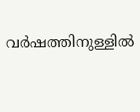വര്‍ഷത്തിനുള്ളില്‍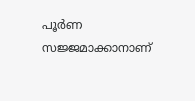പൂര്‍ണ സജ്ജമാക്കാനാണ്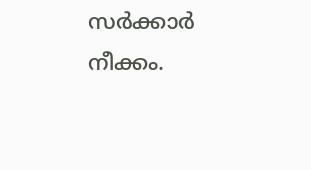സര്‍ക്കാര്‍ നീക്കം.